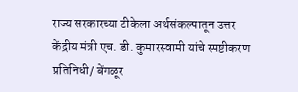राज्य सरकारच्या टीकेला अर्थसंकल्पातून उत्तर
केंद्रीय मंत्री एच. डी. कुमारस्वामी यांचे स्पष्टीकरण
प्रतिनिधी/ बेंगळूर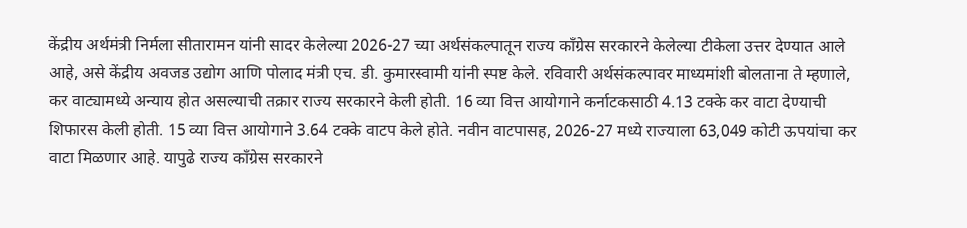केंद्रीय अर्थमंत्री निर्मला सीतारामन यांनी सादर केलेल्या 2026-27 च्या अर्थसंकल्पातून राज्य काँग्रेस सरकारने केलेल्या टीकेला उत्तर देण्यात आले आहे, असे केंद्रीय अवजड उद्योग आणि पोलाद मंत्री एच. डी. कुमारस्वामी यांनी स्पष्ट केले. रविवारी अर्थसंकल्पावर माध्यमांशी बोलताना ते म्हणाले, कर वाट्यामध्ये अन्याय होत असल्याची तक्रार राज्य सरकारने केली होती. 16 व्या वित्त आयोगाने कर्नाटकसाठी 4.13 टक्के कर वाटा देण्याची शिफारस केली होती. 15 व्या वित्त आयोगाने 3.64 टक्के वाटप केले होते. नवीन वाटपासह, 2026-27 मध्ये राज्याला 63,049 कोटी ऊपयांचा कर वाटा मिळणार आहे. यापुढे राज्य काँग्रेस सरकारने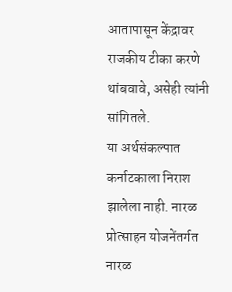आतापासून केंद्रावर राजकीय टीका करणे थांबवावे, असेही त्यांनी सांगितले.
या अर्थसंकल्पात कर्नाटकाला निराश झालेला नाही. नारळ प्रोत्साहन योजनेंतर्गत नारळ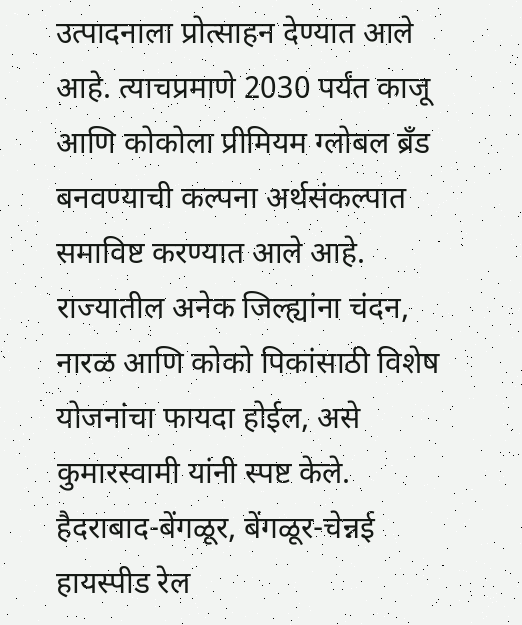उत्पादनाला प्रोत्साहन देण्यात आले आहे. त्याचप्रमाणे 2030 पर्यंत काजू आणि कोकोला प्रीमियम ग्लोबल ब्रँड बनवण्याची कल्पना अर्थसंकल्पात समाविष्ट करण्यात आले आहे. राज्यातील अनेक जिल्ह्यांना चंदन, नारळ आणि कोको पिकांसाठी विशेष योजनांचा फायदा होईल, असे कुमारस्वामी यांनी स्पष्ट केले.
हैदराबाद-बेंगळूर, बेंगळूर-चेन्नई हायस्पीड रेल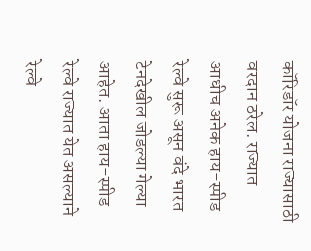कॉरिडॉर योजना राज्यासाठी वरदान ठरेल. राज्यात आधीच अनेक हाय-स्पीड रेल्वे सुरू असून वंदे भारत टेनदेखील जोडल्या गेल्या आहेत. आता हाय-स्पीड रेल्वे राज्यात येत असल्याने रेल्वे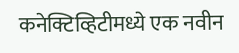कनेक्टिव्हिटीमध्ये एक नवीन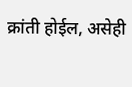क्रांती होईल, असेही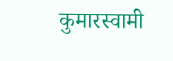कुमारस्वामी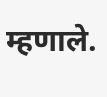म्हणाले.